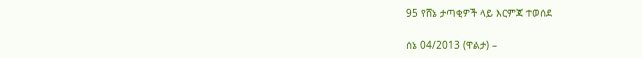95 የሸኔ ታጣቂዎች ላይ እርምጃ ተወሰደ

ሰኔ 04/2013 (ዋልታ) –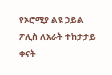የኦሮሚያ ልዩ ኃይል ፖሊስ ለአራት ተከታታይ ቀናት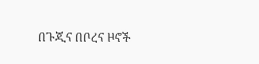በጉጂና በቦረና ዞኖች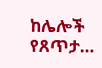ከሌሎች የጸጥታ…